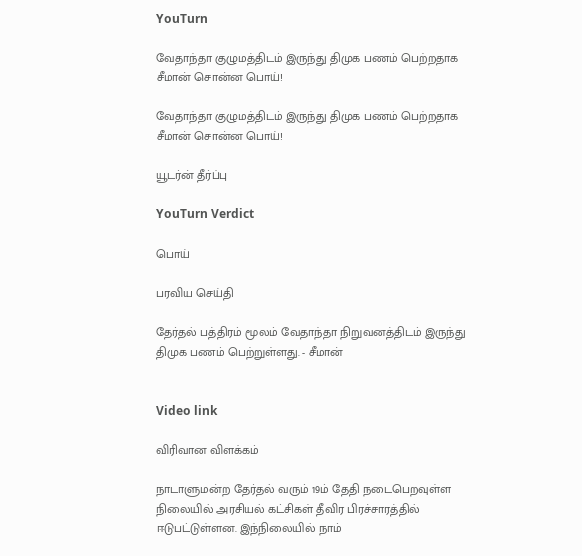YouTurn

வேதாந்தா குழுமத்திடம் இருந்து திமுக பணம் பெற்றதாக சீமான் சொன்ன பொய்!

வேதாந்தா குழுமத்திடம் இருந்து திமுக பணம் பெற்றதாக சீமான் சொன்ன பொய்!

யூடர்ன் தீர்ப்பு

YouTurn Verdict

பொய்

பரவிய செய்தி

தேர்தல் பத்திரம் மூலம் வேதாந்தா நிறுவனத்திடம் இருந்து திமுக பணம் பெற்றுள்ளது. - சீமான்


Video link

விரிவான விளக்கம்

நாடாளுமன்ற தேர்தல் வரும் 19ம் தேதி நடைபெறவுள்ள நிலையில் அரசியல் கட்சிகள் தீவிர பிரச்சாரத்தில் ஈடுபட்டுள்ளன. இந்நிலையில் நாம்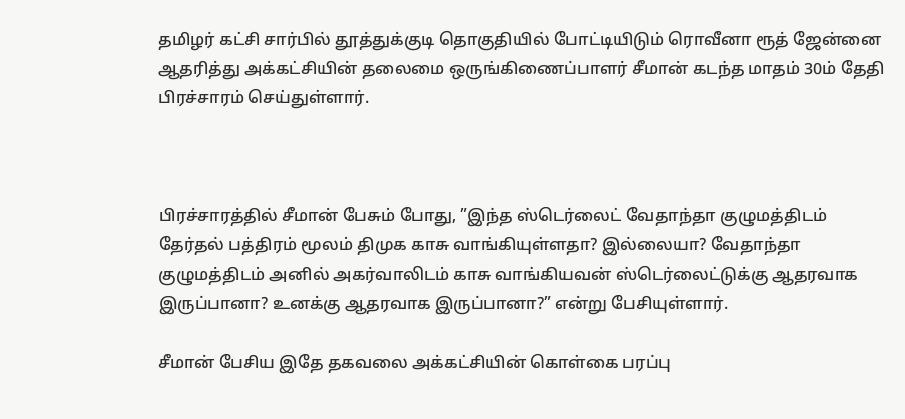தமிழர் கட்சி சார்பில் தூத்துக்குடி தொகுதியில் போட்டியிடும் ரொவீனா ரூத் ஜேன்னை ஆதரித்து அக்கட்சியின் தலைமை ஒருங்கிணைப்பாளர் சீமான் கடந்த மாதம் 30ம் தேதி பிரச்சாரம் செய்துள்ளார்.



பிரச்சாரத்தில் சீமான் பேசும் போது, ”இந்த ஸ்டெர்லைட் வேதாந்தா குழுமத்திடம் தேர்தல் பத்திரம் மூலம் திமுக காசு வாங்கியுள்ளதா? இல்லையா? வேதாந்தா குழுமத்திடம் அனில் அகர்வாலிடம் காசு வாங்கியவன் ஸ்டெர்லைட்டுக்கு ஆதரவாக இருப்பானா? உனக்கு ஆதரவாக இருப்பானா?” என்று பேசியுள்ளார்.

சீமான் பேசிய இதே தகவலை அக்கட்சியின் கொள்கை பரப்பு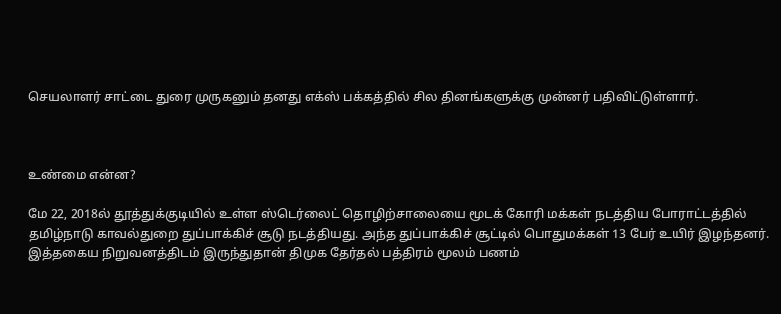செயலாளர் சாட்டை துரை முருகனும் தனது எக்ஸ் பக்கத்தில் சில தினங்களுக்கு முன்னர் பதிவிட்டுள்ளார்.



உண்மை என்ன?

மே 22, 2018ல் தூத்துக்குடியில் உள்ள ஸ்டெர்லைட் தொழிற்சாலையை மூடக் கோரி மக்கள் நடத்திய போராட்டத்தில் தமிழ்நாடு காவல்துறை துப்பாக்கிச் சூடு நடத்தியது. அந்த துப்பாக்கிச் சூட்டில் பொதுமக்கள் 13 பேர் உயிர் இழந்தனர். இத்தகைய நிறுவனத்திடம் இருந்துதான் திமுக தேர்தல் பத்திரம் மூலம் பணம்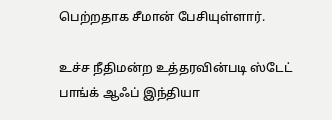பெற்றதாக சீமான் பேசியுள்ளார்.

உச்ச நீதிமன்ற உத்தரவின்படி ஸ்டேட் பாங்க் ஆஃப் இந்தியா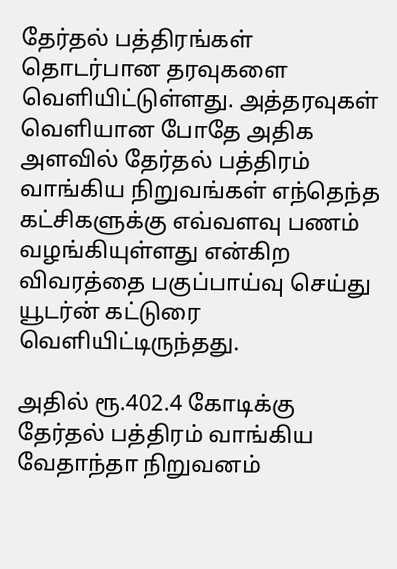தேர்தல் பத்திரங்கள் தொடர்பான தரவுகளை வெளியிட்டுள்ளது. அத்தரவுகள் வெளியான போதே அதிக அளவில் தேர்தல் பத்திரம் வாங்கிய நிறுவங்கள் எந்தெந்த கட்சிகளுக்கு எவ்வளவு பணம் வழங்கியுள்ளது என்கிற விவரத்தை பகுப்பாய்வு செய்து யூடர்ன் கட்டுரை வெளியிட்டிருந்தது.

அதில் ரூ.402.4 கோடிக்கு தேர்தல் பத்திரம் வாங்கிய வேதாந்தா நிறுவனம்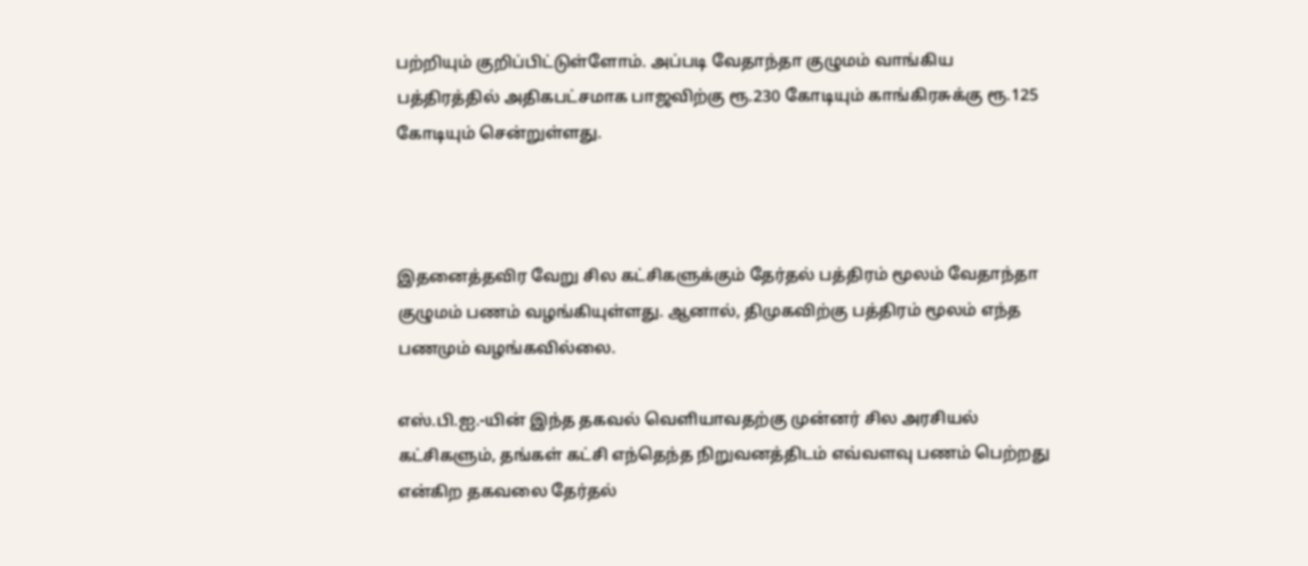பற்றியும் குறிப்பிட்டுள்ளோம். அப்படி வேதாந்தா குழுமம் வாங்கிய பத்திரத்தில் அதிகபட்சமாக பாஜவிற்கு ரூ.230 கோடியும் காங்கிரசுக்கு ரூ.125 கோடியும் சென்றுள்ளது.



இதனைத்தவிர வேறு சில கட்சிகளுக்கும் தேர்தல் பத்திரம் மூலம் வேதாந்தா குழுமம் பணம் வழங்கியுள்ளது. ஆனால், திமுகவிற்கு பத்திரம் மூலம் எந்த பணமும் வழங்கவில்லை.

எஸ்.பி.ஐ.-யின் இந்த தகவல் வெளியாவதற்கு முன்னர் சில அரசியல் கட்சிகளும், தங்கள் கட்சி எந்தெந்த நிறுவனத்திடம் எவ்வளவு பணம் பெற்றது என்கிற தகவலை தேர்தல்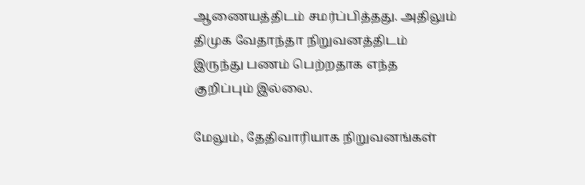ஆணையத்திடம் சமர்ப்பித்தது. அதிலும் திமுக வேதாந்தா நிறுவனத்திடம் இருந்து பணம் பெற்றதாக எந்த குறிப்பும் இல்லை.

மேலும், தேதிவாரியாக நிறுவனங்கள்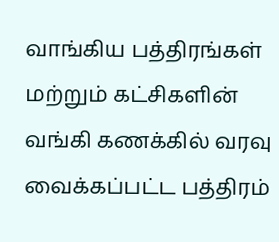வாங்கிய பத்திரங்கள் மற்றும் கட்சிகளின் வங்கி கணக்கில் வரவு வைக்கப்பட்ட பத்திரம்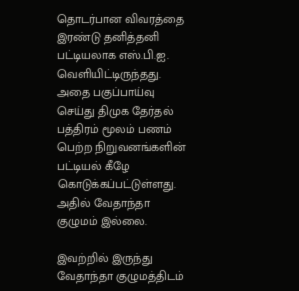தொடர்பான விவரத்தை இரண்டு தனித்தனி பட்டியலாக எஸ்.பி.ஐ. வெளியிட்டிருந்தது. அதை பகுப்பாய்வு செய்து திமுக தேர்தல் பத்திரம் மூலம் பணம் பெற்ற நிறுவனங்களின் பட்டியல் கீழே கொடுக்கப்பட்டுள்ளது. அதில் வேதாந்தா குழுமம் இல்லை.

இவற்றில் இருந்து வேதாந்தா குழுமத்திடம்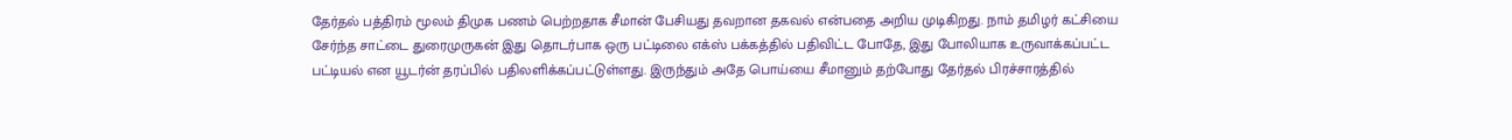தேர்தல் பத்திரம் மூலம் திமுக பணம் பெற்றதாக சீமான் பேசியது தவறான தகவல் என்பதை அறிய முடிகிறது. நாம் தமிழர் கட்சியை சேர்ந்த சாட்டை துரைமுருகன் இது தொடர்பாக ஒரு பட்டிலை எக்ஸ் பக்கத்தில் பதிவிட்ட போதே, இது போலியாக உருவாக்கப்பட்ட பட்டியல் என யூடர்ன் தரப்பில் பதிலளிக்கப்பட்டுள்ளது. இருந்தும் அதே பொய்யை சீமானும் தற்போது தேர்தல் பிரச்சாரத்தில்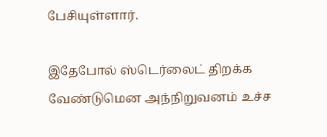பேசியுள்ளார்.

இதேபோல் ஸ்டெர்லைட் திறக்க வேண்டுமென அந்நிறுவனம் உச்ச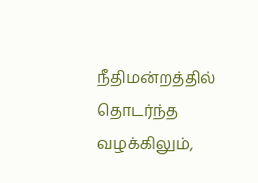நீதிமன்றத்தில் தொடர்ந்த வழக்கிலும்,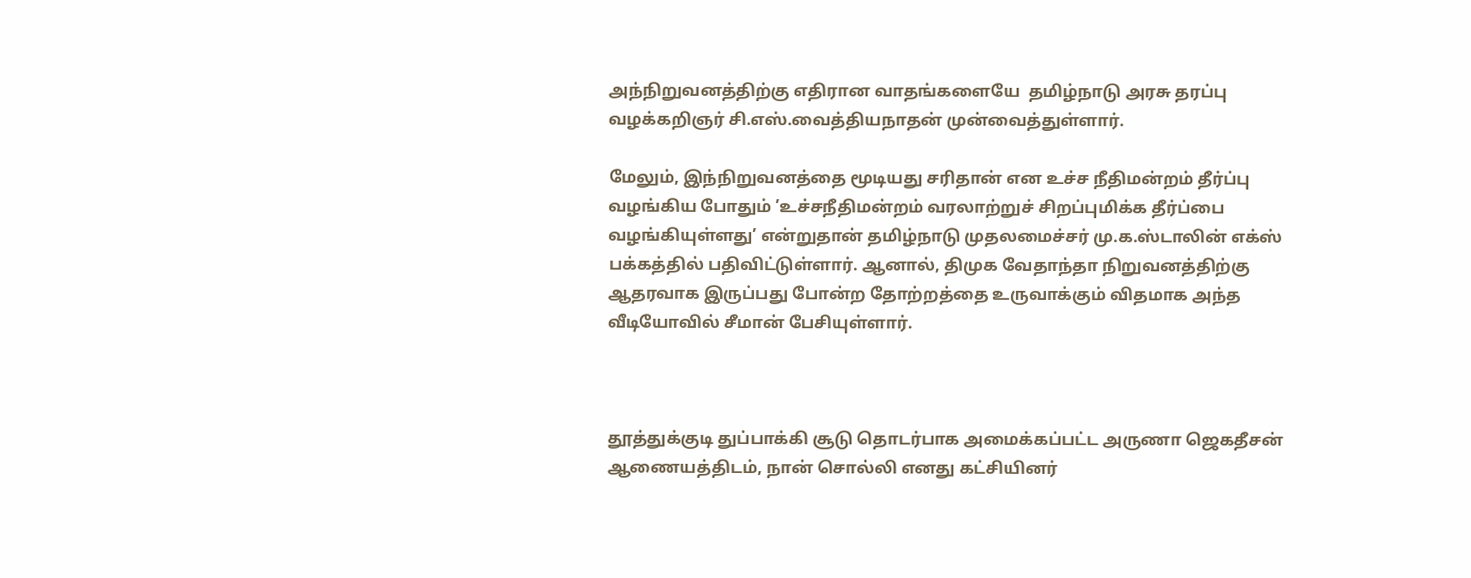அந்நிறுவனத்திற்கு எதிரான வாதங்களையே  தமிழ்நாடு அரசு தரப்பு வழக்கறிஞர் சி.எஸ்.வைத்தியநாதன் முன்வைத்துள்ளார்.

மேலும், இந்நிறுவனத்தை மூடியது சரிதான் என உச்ச நீதிமன்றம் தீர்ப்பு வழங்கிய போதும் ’உச்சநீதிமன்றம் வரலாற்றுச் சிறப்புமிக்க தீர்ப்பை வழங்கியுள்ளது’ என்றுதான் தமிழ்நாடு முதலமைச்சர் மு.க.ஸ்டாலின் எக்ஸ் பக்கத்தில் பதிவிட்டுள்ளார். ஆனால், திமுக வேதாந்தா நிறுவனத்திற்கு ஆதரவாக இருப்பது போன்ற தோற்றத்தை உருவாக்கும் விதமாக அந்த வீடியோவில் சீமான் பேசியுள்ளார்.



தூத்துக்குடி துப்பாக்கி சூடு தொடர்பாக அமைக்கப்பட்ட அருணா ஜெகதீசன் ஆணையத்திடம், நான் சொல்லி எனது கட்சியினர்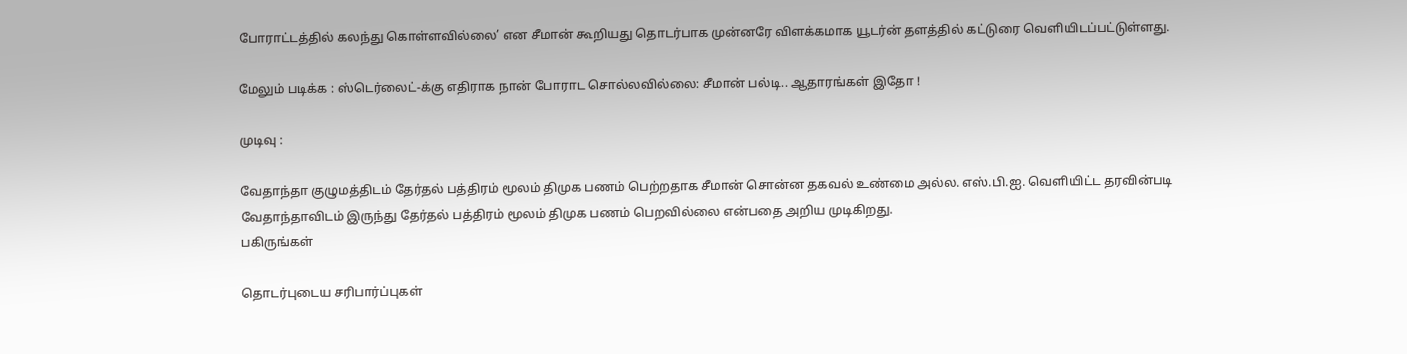போராட்டத்தில் கலந்து கொள்ளவில்லை’ என சீமான் கூறியது தொடர்பாக முன்னரே விளக்கமாக யூடர்ன் தளத்தில் கட்டுரை வெளியிடப்பட்டுள்ளது.

மேலும் படிக்க : ஸ்டெர்லைட்-க்கு எதிராக நான் போராட சொல்லவில்லை: சீமான் பல்டி.. ஆதாரங்கள் இதோ !

முடிவு :

வேதாந்தா குழுமத்திடம் தேர்தல் பத்திரம் மூலம் திமுக பணம் பெற்றதாக சீமான் சொன்ன தகவல் உண்மை அல்ல. எஸ்.பி.ஐ. வெளியிட்ட தரவின்படி வேதாந்தாவிடம் இருந்து தேர்தல் பத்திரம் மூலம் திமுக பணம் பெறவில்லை என்பதை அறிய முடிகிறது.
பகிருங்கள்

தொடர்புடைய சரிபார்ப்புகள்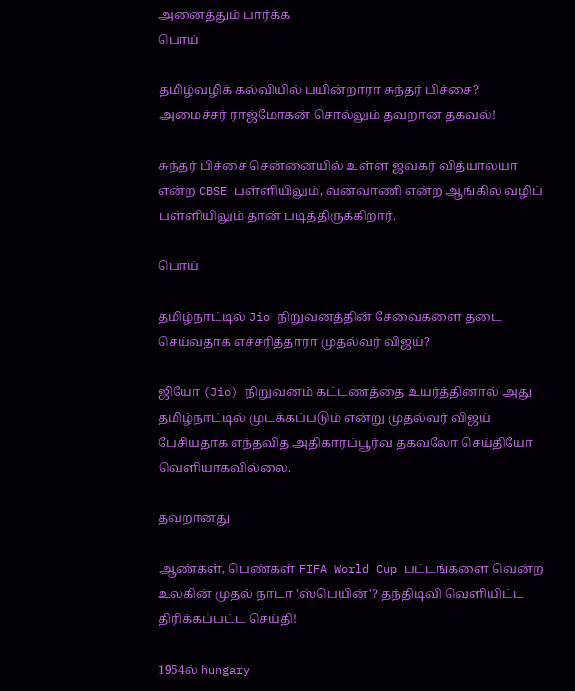அனைத்தும் பார்க்க
பொய்

தமிழ்வழிக் கல்வியில் பயின்றாரா சுந்தர் பிச்சை? அமைச்சர் ராஜ்மோகன் சொல்லும் தவறான தகவல்!

சுந்தர் பிச்சை சென்னையில் உள்ள ஜவகர் வித்யாலயா என்ற CBSE பள்ளியிலும், வனவாணி என்ற ஆங்கில வழிப் பள்ளியிலும் தான் படித்திருக்கிறார்.

பொய்

தமிழ்நாட்டில் Jio நிறுவனத்தின் சேவைகளை தடை செய்வதாக எச்சரித்தாரா முதல்வர் விஜய்?

ஜியோ (Jio) நிறுவனம் கட்டணத்தை உயர்த்தினால் அது தமிழ்நாட்டில் முடக்கப்படும் என்று முதல்வர் விஜய் பேசியதாக எந்தவித அதிகாரப்பூர்வ தகவலோ செய்தியோ வெளியாகவில்லை.

தவறானது

ஆண்கள், பெண்கள் FIFA World Cup பட்டங்களை வென்ற உலகின் முதல் நாடா 'ஸ்பெயின்'? தந்திடிவி வெளியிட்ட திரிக்கப்பட்ட செய்தி!

1954ல் hungary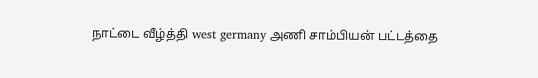நாட்டை வீழ்த்தி west germany அணி சாம்பியன் பட்டத்தை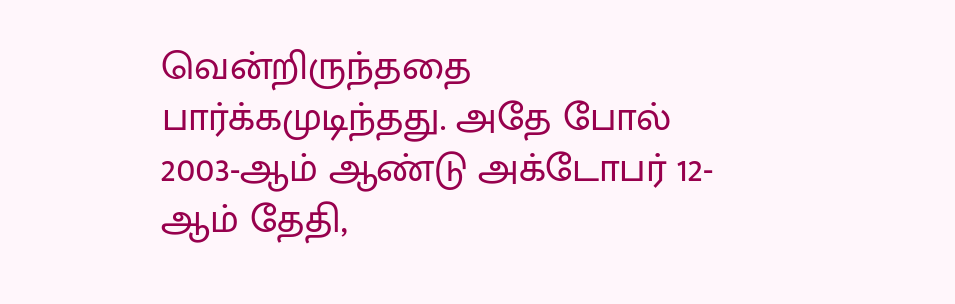வென்றிருந்ததை பார்க்கமுடிந்தது. அதே போல் 2003-ஆம் ஆண்டு அக்டோபர் 12-ஆம் தேதி,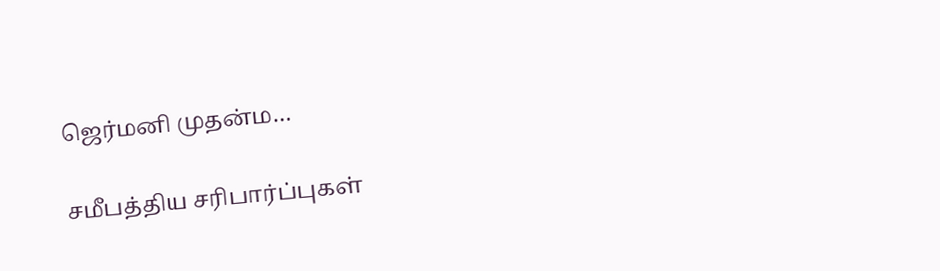ஜெர்மனி முதன்ம…

சமீபத்திய சரிபார்ப்புகள்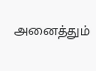அனைத்தும்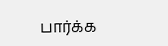பார்க்க